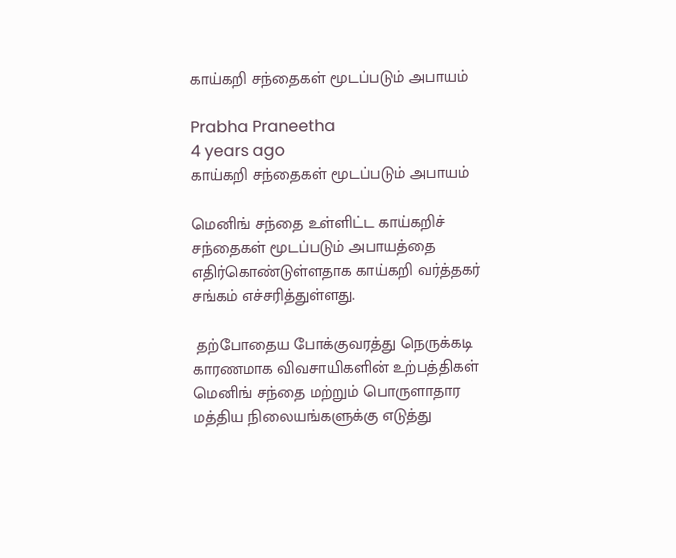காய்கறி சந்தைகள் மூடப்படும் அபாயம்

Prabha Praneetha
4 years ago
காய்கறி சந்தைகள் மூடப்படும் அபாயம்

மெனிங் சந்தை உள்ளிட்ட காய்கறிச் சந்தைகள் மூடப்படும் அபாயத்தை எதிர்கொண்டுள்ளதாக காய்கறி வர்த்தகர் சங்கம் எச்சரித்துள்ளது.

 தற்போதைய போக்குவரத்து நெருக்கடி காரணமாக விவசாயிகளின் உற்பத்திகள் மெனிங் சந்தை மற்றும் பொருளாதார மத்திய நிலையங்களுக்கு எடுத்து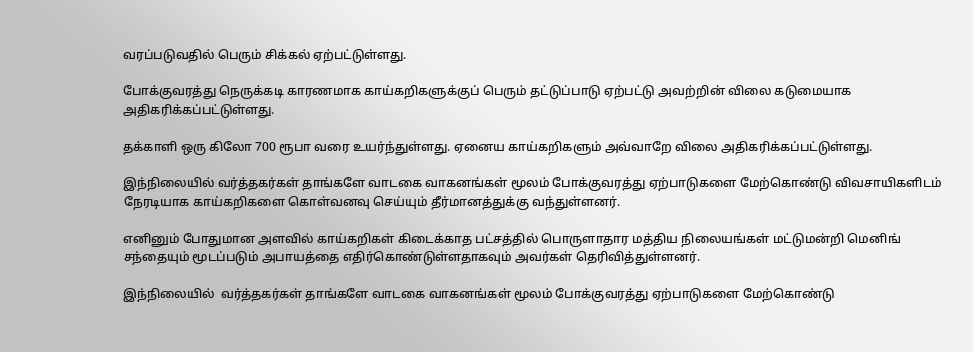வரப்படுவதில் பெரும் சிக்கல் ஏற்பட்டுள்ளது.

போக்குவரத்து நெருக்கடி காரணமாக காய்கறிகளுக்குப் பெரும் தட்டுப்பாடு ஏற்பட்டு அவற்றின் விலை கடுமையாக அதிகரிக்கப்பட்டுள்ளது.

தக்காளி ஒரு கிலோ 700 ரூபா வரை உயர்ந்துள்ளது. ஏனைய காய்கறிகளும் அவ்வாறே விலை அதிகரிக்கப்பட்டுள்ளது.

இந்நிலையில் வர்த்தகர்கள் தாங்களே வாடகை வாகனங்கள் மூலம் போக்குவரத்து ஏற்பாடுகளை மேற்கொண்டு விவசாயிகளிடம் நேரடியாக காய்கறிகளை கொள்வனவு செய்யும் தீர்மானத்துக்கு வந்துள்ளனர்.

எனினும் போதுமான அளவில் காய்கறிகள் கிடைக்காத பட்சத்தில் பொருளாதார மத்திய நிலையங்கள் மட்டுமன்றி மெனிங் சந்தையும் மூடப்படும் அபாயத்தை எதிர்கொண்டுள்ளதாகவும் அவர்கள் தெரிவித்துள்ளனர்.

இந்நிலையில்  வர்த்தகர்கள் தாங்களே வாடகை வாகனங்கள் மூலம் போக்குவரத்து ஏற்பாடுகளை மேற்கொண்டு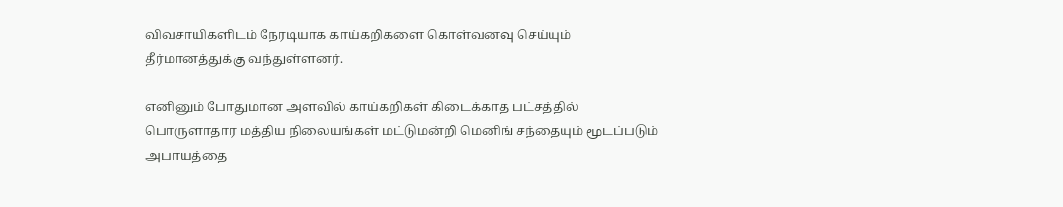விவசாயிகளிடம் நேரடியாக காய்கறிகளை கொள்வனவு செய்யும் தீர்மானத்துக்கு வந்துள்ளனர்.

எனினும் போதுமான அளவில் காய்கறிகள் கிடைக்காத பட்சத்தில் பொருளாதார மத்திய நிலையங்கள் மட்டுமன்றி மெனிங் சந்தையும் மூடப்படும் அபாயத்தை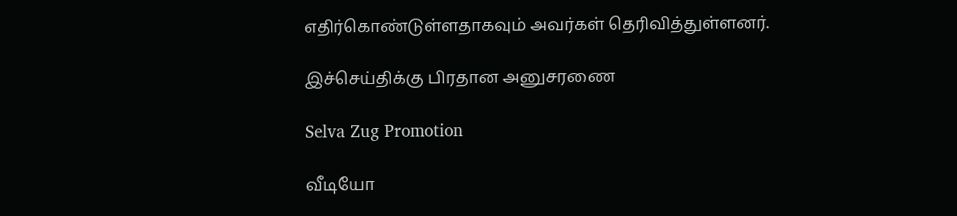எதிர்கொண்டுள்ளதாகவும் அவர்கள் தெரிவித்துள்ளனர்.

இச்செய்திக்கு பிரதான அனுசரணை

Selva Zug Promotion

வீடியோ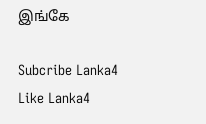இங்கே

Subcribe Lanka4
Like Lanka4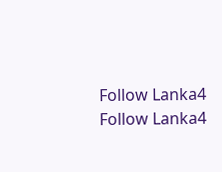Follow Lanka4
Follow Lanka4